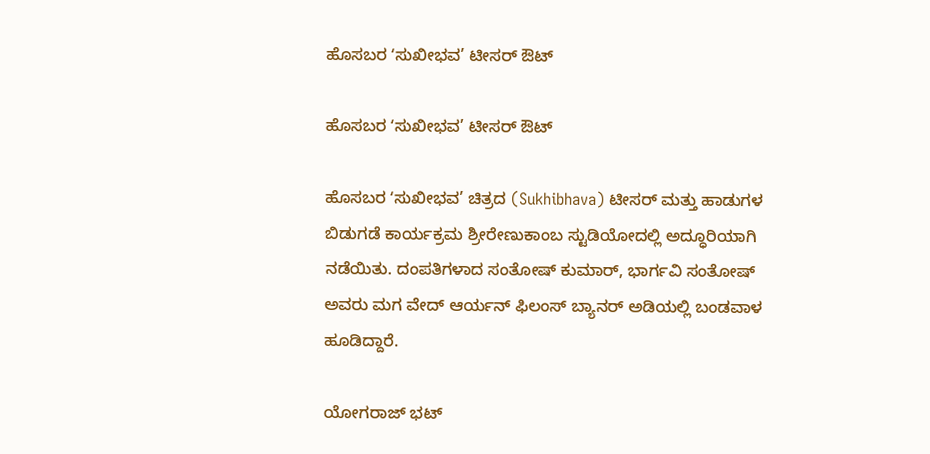ಹೊಸಬರ ʻಸುಖೀಭವ’ ಟೀಸರ್ ಔಟ್

ಹೊಸಬರ ʻಸುಖೀಭವ’ ಟೀಸರ್ ಔಟ್

ಹೊಸಬರ ʻಸುಖೀಭವ’ ಚಿತ್ರದ (Sukhibhava) ಟೀಸರ್ ಮತ್ತು ಹಾಡುಗಳ ಬಿಡುಗಡೆ ಕಾರ್ಯಕ್ರಮ ಶ್ರೀರೇಣುಕಾಂಬ ಸ್ಟುಡಿಯೋದಲ್ಲಿ ಅದ್ಧೂರಿಯಾಗಿ ನಡೆಯಿತು. ದಂಪತಿಗಳಾದ ಸಂತೋಷ್ ಕುಮಾರ್, ಭಾರ್ಗವಿ ಸಂತೋಷ್ ಅವರು ಮಗ ವೇದ್ ಆರ್ಯನ್ ಫಿಲಂಸ್ ಬ್ಯಾನರ್ ಅಡಿಯಲ್ಲಿ ಬಂಡವಾಳ ಹೂಡಿದ್ದಾರೆ.

ಯೋಗರಾಜ್ ಭಟ್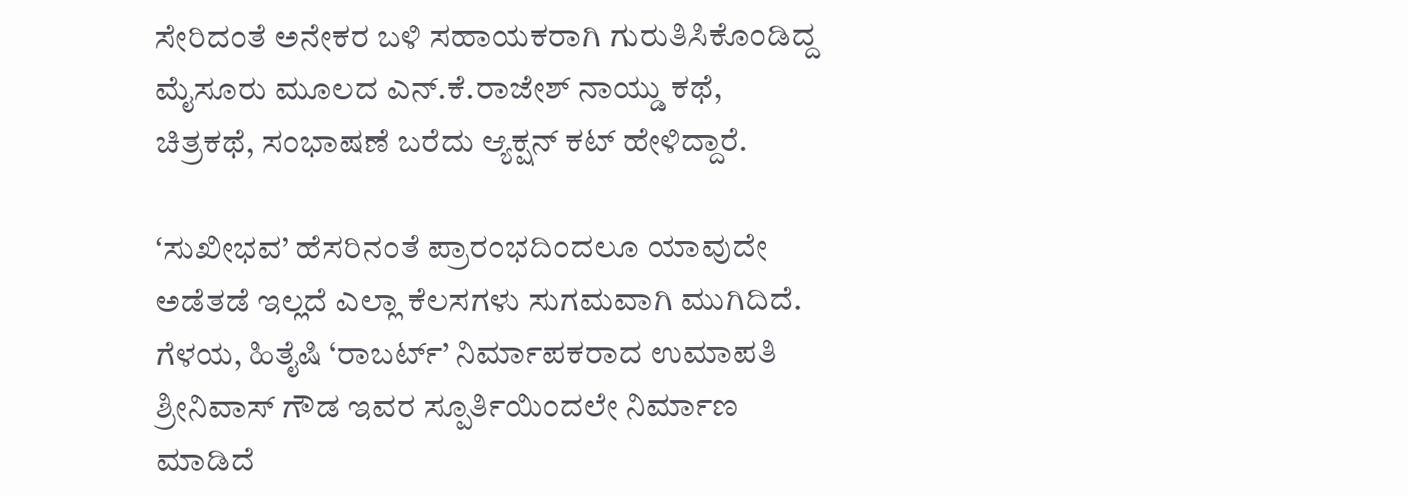ಸೇರಿದಂತೆ ಅನೇಕರ ಬಳಿ ಸಹಾಯಕರಾಗಿ ಗುರುತಿಸಿಕೊಂಡಿದ್ದ ಮೈಸೂರು ಮೂಲದ ಎನ್.ಕೆ.ರಾಜೇಶ್ ನಾಯ್ಡು ಕಥೆ, ಚಿತ್ರಕಥೆ, ಸಂಭಾಷಣೆ ಬರೆದು ಆ್ಯಕ್ಷನ್ ಕಟ್ ಹೇಳಿದ್ದಾರೆ.

ʻಸುಖೀಭವ’ ಹೆಸರಿನಂತೆ ಪ್ರಾರಂಭದಿಂದಲೂ ಯಾವುದೇ ಅಡೆತಡೆ ಇಲ್ಲದೆ ಎಲ್ಲಾ ಕೆಲಸಗಳು ಸುಗಮವಾಗಿ ಮುಗಿದಿದೆ. ಗೆಳಯ, ಹಿತೈಷಿ ‘ರಾಬರ್ಟ್’ ನಿರ್ಮಾಪಕರಾದ ಉಮಾಪತಿ ಶ್ರೀನಿವಾಸ್ ಗೌಡ ಇವರ ಸ್ಪೂರ್ತಿಯಿಂದಲೇ ನಿರ್ಮಾಣ ಮಾಡಿದೆ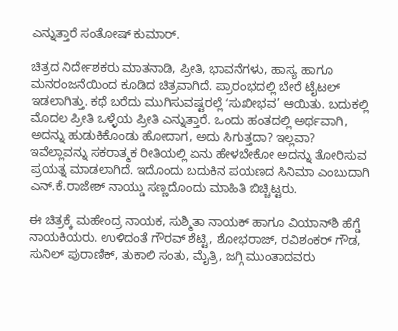ಎನ್ನುತ್ತಾರೆ ಸಂತೋಷ್ ಕುಮಾರ್.

ಚಿತ್ರದ ನಿರ್ದೇಶಕರು ಮಾತನಾಡಿ, ಪ್ರೀತಿ, ಭಾವನೆಗಳು, ಹಾಸ್ಯ ಹಾಗೂ ಮನರಂಜನೆಯಿಂದ ಕೂಡಿದ ಚಿತ್ರವಾಗಿದೆ. ಪ್ರಾರಂಭದಲ್ಲಿ ಬೇರೆ ಟೈಟಲ್ ಇಡಲಾಗಿತ್ತು. ಕಥೆ ಬರೆದು ಮುಗಿಸುವಷ್ಟರಲ್ಲೆ ʻಸುಖೀಭವ’ ಆಯಿತು. ಬದುಕಲ್ಲಿ ಮೊದಲ ಪ್ರೀತಿ ಒಳ್ಳೆಯ ಪ್ರೀತಿ ಎನ್ನುತ್ತಾರೆ. ಒಂದು ಹಂತದಲ್ಲಿ ಅರ್ಥವಾಗಿ, ಅದನ್ನು ಹುಡುಕಿಕೊಂಡು ಹೋದಾಗ, ಅದು ಸಿಗುತ್ತದಾ? ಇಲ್ಲವಾ? ಇವೆಲ್ಲಾವನ್ನು ಸಕರಾತ್ಮಕ ರೀತಿಯಲ್ಲಿ ಏನು ಹೇಳಬೇಕೋ ಅದನ್ನು ತೋರಿಸುವ ಪ್ರಯತ್ನ ಮಾಡಲಾಗಿದೆ. ಇದೊಂದು ಬದುಕಿನ ಪಯಣದ ಸಿನಿಮಾ ಎಂಬುದಾಗಿ ಎನ್.ಕೆ.ರಾಜೇಶ್ ನಾಯ್ಡು ಸಣ್ಣದೊಂದು ಮಾಹಿತಿ ಬಿಚ್ಚಿಟ್ಟರು.

ಈ ಚಿತ್ರಕ್ಕೆ ಮಹೇಂದ್ರ ನಾಯಕ, ಸುಶ್ಮಿತಾ ನಾಯಕ್ ಹಾಗೂ ವಿಯಾನ್‌ಶಿ ಹೆಗ್ಡೆ ನಾಯಕಿಯರು. ಉಳಿದಂತೆ ಗೌರವ್ ಶೆಟ್ಟಿ, ಶೋಭರಾಜ್, ರವಿಶಂಕರ್ ಗೌಡ, ಸುನಿಲ್ ಪುರಾಣಿಕ್, ತುಕಾಲಿ ಸಂತು, ಮೈತ್ರಿ, ಜಗ್ಗಿ ಮುಂತಾದವರು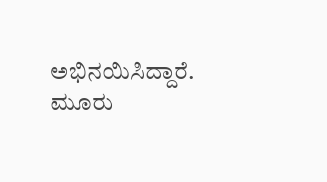ಅಭಿನಯಿಸಿದ್ದಾರೆ. ಮೂರು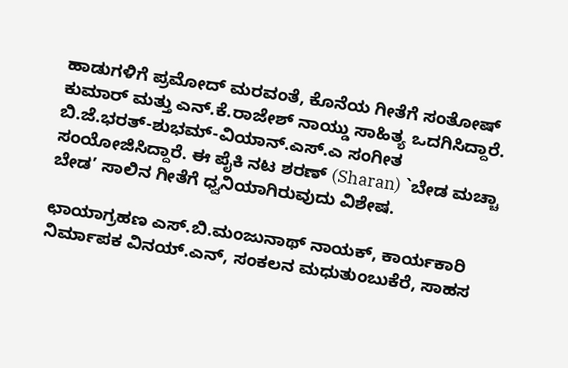ಹಾಡುಗಳಿಗೆ ಪ್ರಮೋದ್ ಮರವಂತೆ, ಕೊನೆಯ ಗೀತೆಗೆ ಸಂತೋಷ್ ಕುಮಾರ್ ಮತ್ತು ಎನ್.ಕೆ.ರಾಜೇಶ್ ನಾಯ್ಡು ಸಾಹಿತ್ಯ ಒದಗಿಸಿದ್ದಾರೆ. ಬಿ.ಜೆ.ಭರತ್-ಶುಭಮ್-ವಿಯಾನ್.ಎಸ್.ಎ ಸಂಗೀತ ಸಂಯೋಜಿಸಿದ್ದಾರೆ. ಈ ಪೈಕಿ ನಟ ಶರಣ್ (Sharan) `ಬೇಡ ಮಚ್ಚಾ ಬೇಡ’ ಸಾಲಿನ ಗೀತೆಗೆ ಧ್ವನಿಯಾಗಿರುವುದು ವಿಶೇಷ.

ಛಾಯಾಗ್ರಹಣ ಎಸ್.ಬಿ.ಮಂಜುನಾಥ್ ನಾಯಕ್, ಕಾರ್ಯಕಾರಿ ನಿರ್ಮಾಪಕ ವಿನಯ್.ಎನ್, ಸಂಕಲನ ಮಧುತುಂಬುಕೆರೆ, ಸಾಹಸ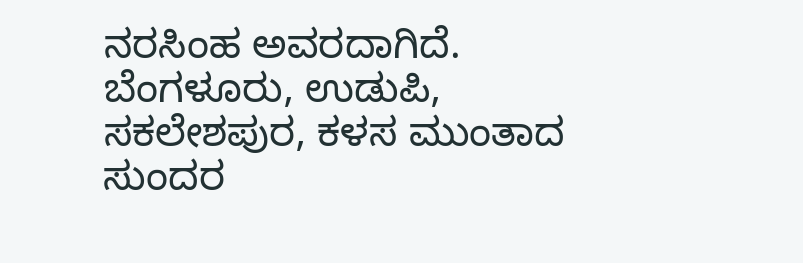ನರಸಿಂಹ ಅವರದಾಗಿದೆ. ಬೆಂಗಳೂರು, ಉಡುಪಿ, ಸಕಲೇಶಪುರ, ಕಳಸ ಮುಂತಾದ ಸುಂದರ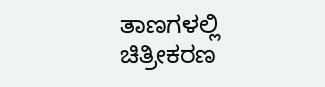ತಾಣಗಳಲ್ಲಿ ಚಿತ್ರೀಕರಣ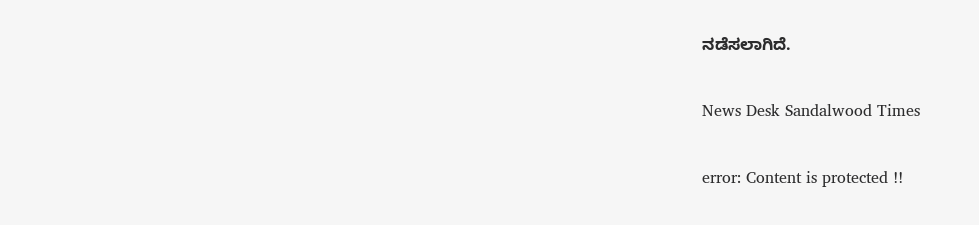ನಡೆಸಲಾಗಿದೆ.

News Desk Sandalwood Times

error: Content is protected !!